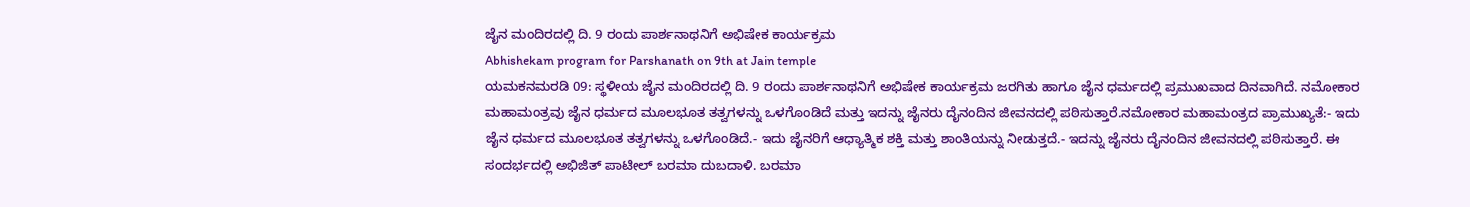ಜೈನ ಮಂದಿರದಲ್ಲಿ ದಿ. 9 ರಂದು ಪಾರ್ಶನಾಥನಿಗೆ ಅಭಿಷೇಕ ಕಾರ್ಯಕ್ರಮ
Abhishekam program for Parshanath on 9th at Jain temple
ಯಮಕನಮರಡಿ 09: ಸ್ಥಳೀಯ ಜೈನ ಮಂದಿರದಲ್ಲಿ ದಿ. 9 ರಂದು ಪಾರ್ಶನಾಥನಿಗೆ ಅಭಿಷೇಕ ಕಾರ್ಯಕ್ರಮ ಜರಗಿತು ಹಾಗೂ ಜೈನ ಧರ್ಮದಲ್ಲಿ ಪ್ರಮುಖವಾದ ದಿನವಾಗಿದೆ. ನಮೋಕಾರ ಮಹಾಮಂತ್ರವು ಜೈನ ಧರ್ಮದ ಮೂಲಭೂತ ತತ್ವಗಳನ್ನು ಒಳಗೊಂಡಿದೆ ಮತ್ತು ಇದನ್ನು ಜೈನರು ದೈನಂದಿನ ಜೀವನದಲ್ಲಿ ಪಠಿಸುತ್ತಾರೆ.ನಮೋಕಾರ ಮಹಾಮಂತ್ರದ ಪ್ರಾಮುಖ್ಯತೆ:- ಇದು ಜೈನ ಧರ್ಮದ ಮೂಲಭೂತ ತತ್ವಗಳನ್ನು ಒಳಗೊಂಡಿದೆ.- ಇದು ಜೈನರಿಗೆ ಆಧ್ಯಾತ್ಮಿಕ ಶಕ್ತಿ ಮತ್ತು ಶಾಂತಿಯನ್ನು ನೀಡುತ್ತದೆ.- ಇದನ್ನು ಜೈನರು ದೈನಂದಿನ ಜೀವನದಲ್ಲಿ ಪಠಿಸುತ್ತಾರೆ. ಈ ಸಂದರ್ಭದಲ್ಲಿ ಅಭಿಜಿತ್ ಪಾಟೀಲ್ ಬರಮಾ ದುಬದಾಳಿ. ಬರಮಾ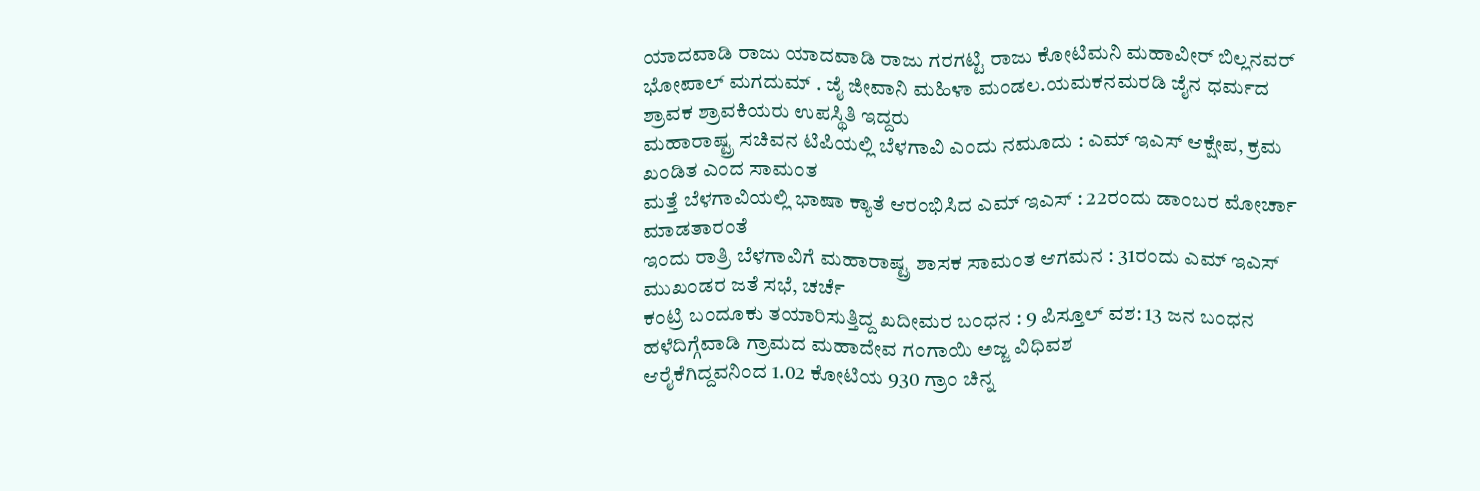ಯಾದವಾಡಿ ರಾಜು ಯಾದವಾಡಿ ರಾಜು ಗರಗಟ್ಟಿ ರಾಜು ಕೋಟಿಮನಿ ಮಹಾವೀರ್ ಬಿಲ್ಲನವರ್ ಭೋಪಾಲ್ ಮಗದುಮ್ . ಜೈ ಜೀವಾನಿ ಮಹಿಳಾ ಮಂಡಲ.ಯಮಕನಮರಡಿ ಜೈನ ಧರ್ಮದ ಶ್ರಾವಕ ಶ್ರಾವಕಿಯರು ಉಪಸ್ಥಿತಿ ಇದ್ದರು
ಮಹಾರಾಷ್ಟ್ರ ಸಚಿವನ ಟಿಪಿಯಲ್ಲಿ ಬೆಳಗಾವಿ ಎಂದು ನಮೂದು : ಎಮ್ ಇಎಸ್ ಆಕ್ಷೇಪ, ಕ್ರಮ ಖಂಡಿತ ಎಂದ ಸಾಮಂತ
ಮತ್ತೆ ಬೆಳಗಾವಿಯಲ್ಲಿ ಭಾಷಾ ಕ್ಯಾತೆ ಆರಂಭಿಸಿದ ಎಮ್ ಇಎಸ್ : 22ರಂದು ಡಾಂಬರ ಮೋರ್ಚಾ ಮಾಡತಾರಂತೆ
ಇಂದು ರಾತ್ರಿ ಬೆಳಗಾವಿಗೆ ಮಹಾರಾಷ್ಟ್ರ ಶಾಸಕ ಸಾಮಂತ ಆಗಮನ : 31ರಂದು ಎಮ್ ಇಎಸ್ ಮುಖಂಡರ ಜತೆ ಸಭೆ, ಚರ್ಚೆ
ಕಂಟ್ರಿ ಬಂದೂಕು ತಯಾರಿಸುತ್ತಿದ್ದ ಖದೀಮರ ಬಂಧನ : 9 ಪಿಸ್ತೂಲ್ ವಶ: 13 ಜನ ಬಂಧನ
ಹಳೆದಿಗ್ಗೆವಾಡಿ ಗ್ರಾಮದ ಮಹಾದೇವ ಗಂಗಾಯಿ ಅಜ್ಜ ವಿಧಿವಶ
ಆರೈಕೆಗಿದ್ದವನಿಂದ 1.02 ಕೋಟಿಯ 930 ಗ್ರಾಂ ಚಿನ್ನ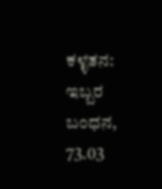ಕಳ್ಳತನ: ಇಬ್ಬರ ಬಂಧನ, 73.03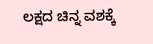ಲಕ್ಷದ ಚಿನ್ನ ವಶಕ್ಕೆ